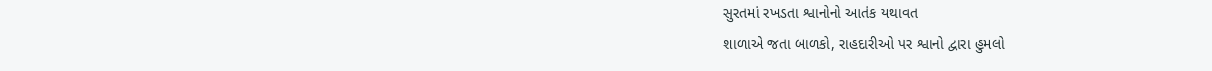સુરતમાં રખડતા શ્વાનોનો આતંક યથાવત
શાળાએ જતા બાળકો, રાહદારીઓ પર શ્વાનો દ્વારા હુમલો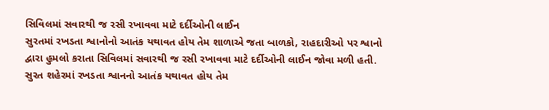સિવિલમાં સવારથી જ રસી રખાવવા માટે દર્દીઓની લાઈન
સુરતમાં રખડતા શ્વાનોનો આતંક યથાવત હોય તેમ શાળાએ જતા બાળકો, રાહદારીઓ પર શ્વાનો દ્વારા હુમલો કરાતા સિવિલમાં સવારથી જ રસી રખાવવા માટે દર્દીઓની લાઈન જોવા મળી હતી.
સુરત શહેરમાં રખડતા શ્વાનનો આતંક યથાવત હોય તેમ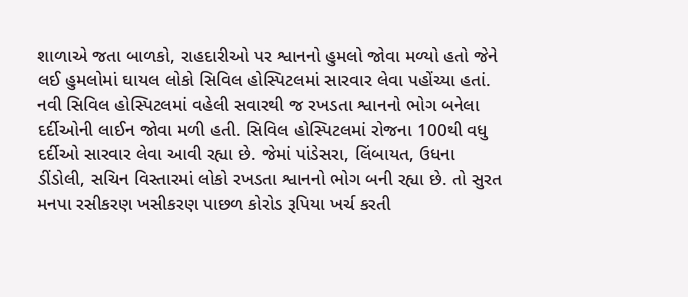શાળાએ જતા બાળકો, રાહદારીઓ પર શ્વાનનો હુમલો જોવા મળ્યો હતો જેને લઈ હુમલોમાં ઘાયલ લોકો સિવિલ હોસ્પિટલમાં સારવાર લેવા પહોંચ્યા હતાં. નવી સિવિલ હોસ્પિટલમાં વહેલી સવારથી જ રખડતા શ્વાનનો ભોગ બનેલા દર્દીઓની લાઈન જોવા મળી હતી. સિવિલ હોસ્પિટલમાં રોજના 100થી વધુ દર્દીઓ સારવાર લેવા આવી રહ્યા છે. જેમાં પાંડેસરા, લિંબાયત, ઉધના ડીંડોલી, સચિન વિસ્તારમાં લોકો રખડતા શ્વાનનો ભોગ બની રહ્યા છે. તો સુરત મનપા રસીકરણ ખસીકરણ પાછળ કોરોડ રૂપિયા ખર્ચ કરતી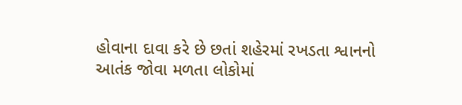હોવાના દાવા કરે છે છતાં શહેરમાં રખડતા શ્વાનનો આતંક જોવા મળતા લોકોમાં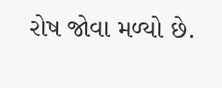રોષ જોવા મળ્યો છે.